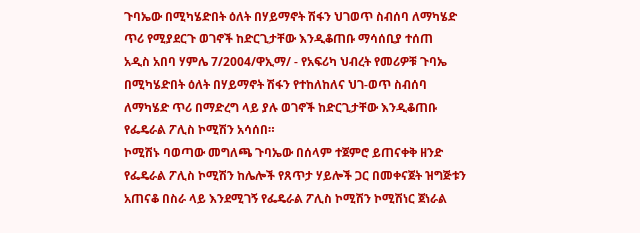ጉባኤው በሚካሄድበት ዕለት በሃይማኖት ሽፋን ህገወጥ ስብሰባ ለማካሄድ ጥሪ የሚያደርጉ ወገኖች ከድርጊታቸው እንዲቆጠቡ ማሳሰቢያ ተሰጠ
አዲስ አበባ ሃምሌ 7/2004/ዋኢማ/ - የአፍሪካ ህብረት የመሪዎቹ ጉባኤ በሚካሄድበት ዕለት በሃይማኖት ሽፋን የተከለከለና ህገ-ወጥ ስብሰባ ለማካሄድ ጥሪ በማድረግ ላይ ያሉ ወገኖች ከድርጊታቸው እንዲቆጠቡ የፌዴራል ፖሊስ ኮሚሽን አሳሰበ።
ኮሚሽኑ ባወጣው መግለጫ ጉባኤው በሰላም ተጀምሮ ይጠናቀቅ ዘንድ የፌዴራል ፖሊስ ኮሚሽን ከሌሎች የጸጥታ ሃይሎች ጋር በመቀናጀት ዝግጅቱን አጠናቆ በስራ ላይ እንደሚገኝ የፌዴራል ፖሊስ ኮሚሽን ኮሚሽነር ጀነራል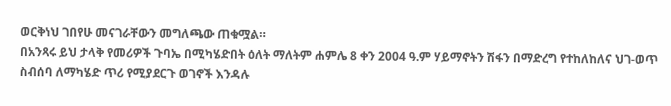ወርቅነህ ገበየሁ መናገራቸውን መግለጫው ጠቁሟል።
በአንጻሩ ይህ ታላቅ የመሪዎች ጉባኤ በሚካሄድበት ዕለት ማለትም ሐምሌ 8 ቀን 2004 ዓ.ም ሃይማኖትን ሽፋን በማድረግ የተከለከለና ህገ-ወጥ ስብሰባ ለማካሄድ ጥሪ የሚያደርጉ ወገኖች እንዳሉ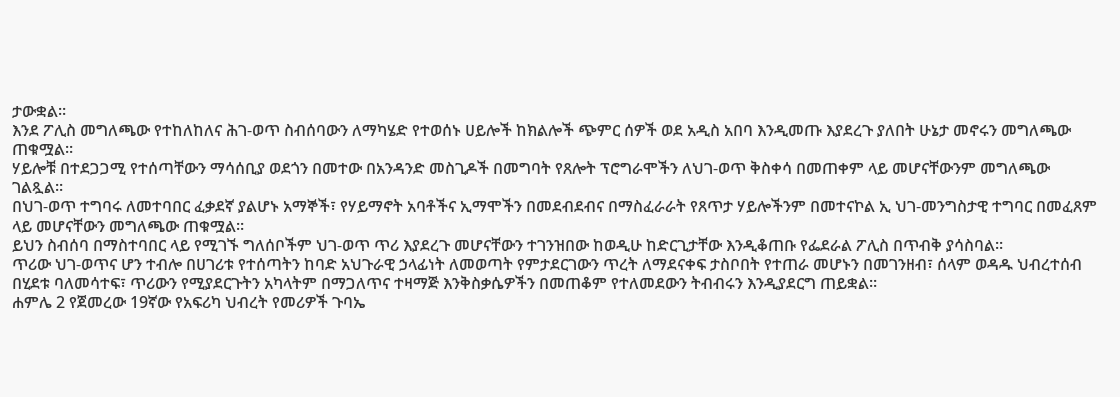ታውቋል።
እንደ ፖሊስ መግለጫው የተከለከለና ሕገ-ወጥ ስብሰባውን ለማካሄድ የተወሰኑ ሀይሎች ከክልሎች ጭምር ሰዎች ወደ አዲስ አበባ እንዲመጡ እያደረጉ ያለበት ሁኔታ መኖሩን መግለጫው ጠቁሟል።
ሃይሎቹ በተደጋጋሚ የተሰጣቸውን ማሳሰቢያ ወደጎን በመተው በአንዳንድ መስጊዶች በመግባት የጸሎት ፕሮግራሞችን ለህገ-ወጥ ቅስቀሳ በመጠቀም ላይ መሆናቸውንም መግለጫው ገልጿል።
በህገ-ወጥ ተግባሩ ለመተባበር ፈቃደኛ ያልሆኑ አማኞች፣ የሃይማኖት አባቶችና ኢማሞችን በመደብደብና በማስፈራራት የጸጥታ ሃይሎችንም በመተናኮል ኢ ህገ-መንግስታዊ ተግባር በመፈጸም ላይ መሆናቸውን መግለጫው ጠቁሟል።
ይህን ስብሰባ በማስተባበር ላይ የሚገኙ ግለሰቦችም ህገ-ወጥ ጥሪ እያደረጉ መሆናቸውን ተገንዝበው ከወዲሁ ከድርጊታቸው እንዲቆጠቡ የፌደራል ፖሊስ በጥብቅ ያሳስባል።
ጥሪው ህገ-ወጥና ሆን ተብሎ በሀገሪቱ የተሰጣትን ከባድ አህጉራዊ ኃላፊነት ለመወጣት የምታደርገውን ጥረት ለማደናቀፍ ታስቦበት የተጠራ መሆኑን በመገንዘብ፣ ሰላም ወዳዱ ህብረተሰብ በሂደቱ ባለመሳተፍ፣ ጥሪውን የሚያደርጉትን አካላትም በማጋለጥና ተዛማጅ እንቅስቃሴዎችን በመጠቆም የተለመደውን ትብብሩን እንዲያደርግ ጠይቋል።
ሐምሌ 2 የጀመረው 19ኛው የአፍሪካ ህብረት የመሪዎች ጉባኤ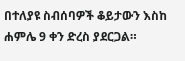በተለያዩ ስብሰባዎች ቆይታውን እስከ ሐምሌ 9 ቀን ድረስ ያደርጋል።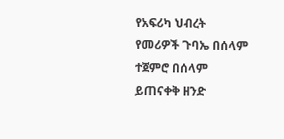የአፍሪካ ህብረት የመሪዎች ጉባኤ በሰላም ተጀምሮ በሰላም ይጠናቀቅ ዘንድ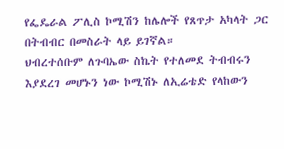የፌዴራል ፖሊስ ኮሚሽን ከሌሎች የጸጥታ አካላት ጋር በትብብር በመስራት ላይ ይገኛል።
ህብረተሰቡም ለጉባኤው ስኬት የተለመደ ትብብሩን እያደረገ መሆኑን ነው ኮሚሽኑ ለኢሬቴድ የላከውን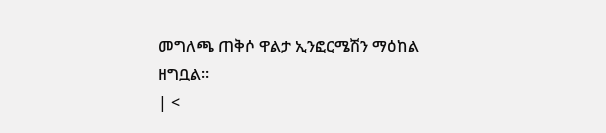መግለጫ ጠቅሶ ዋልታ ኢንፎርሜሽን ማዕከል ዘግቧል።
| <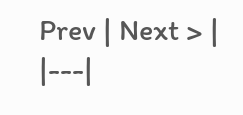Prev | Next > |
|---|